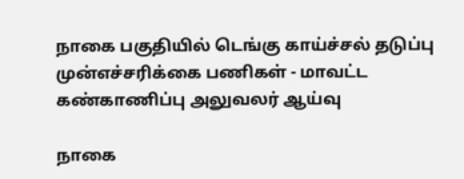நாகை பகுதியில் டெங்கு காய்ச்சல் தடுப்பு முன்எச்சரிக்கை பணிகள் - மாவட்ட கண்காணிப்பு அலுவலர் ஆய்வு

நாகை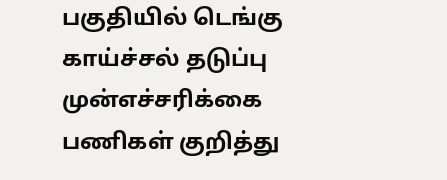பகுதியில் டெங்கு காய்ச்சல் தடுப்பு முன்எச்சரிக்கை பணிகள் குறித்து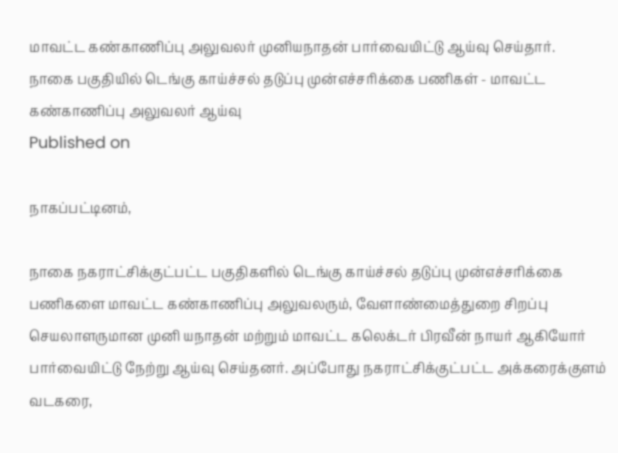மாவட்ட கண்காணிப்பு அலுவலர் முனியநாதன் பார்வையிட்டு ஆய்வு செய்தார்.
நாகை பகுதியில் டெங்கு காய்ச்சல் தடுப்பு முன்எச்சரிக்கை பணிகள் - மாவட்ட கண்காணிப்பு அலுவலர் ஆய்வு
Published on

நாகப்பட்டினம்,

நாகை நகராட்சிக்குட்பட்ட பகுதிகளில் டெங்கு காய்ச்சல் தடுப்பு முன்எச்சரிக்கை பணிகளை மாவட்ட கண்காணிப்பு அலுவலரும், வேளாண்மைத்துறை சிறப்பு செயலாளருமான முனி யநாதன் மற்றும் மாவட்ட கலெக்டர் பிரவீன் நாயர் ஆகியோர் பார்வையிட்டு நேற்று ஆய்வு செய்தனர். அப்போது நகராட்சிக்குட்பட்ட அக்கரைக்குளம் வடகரை,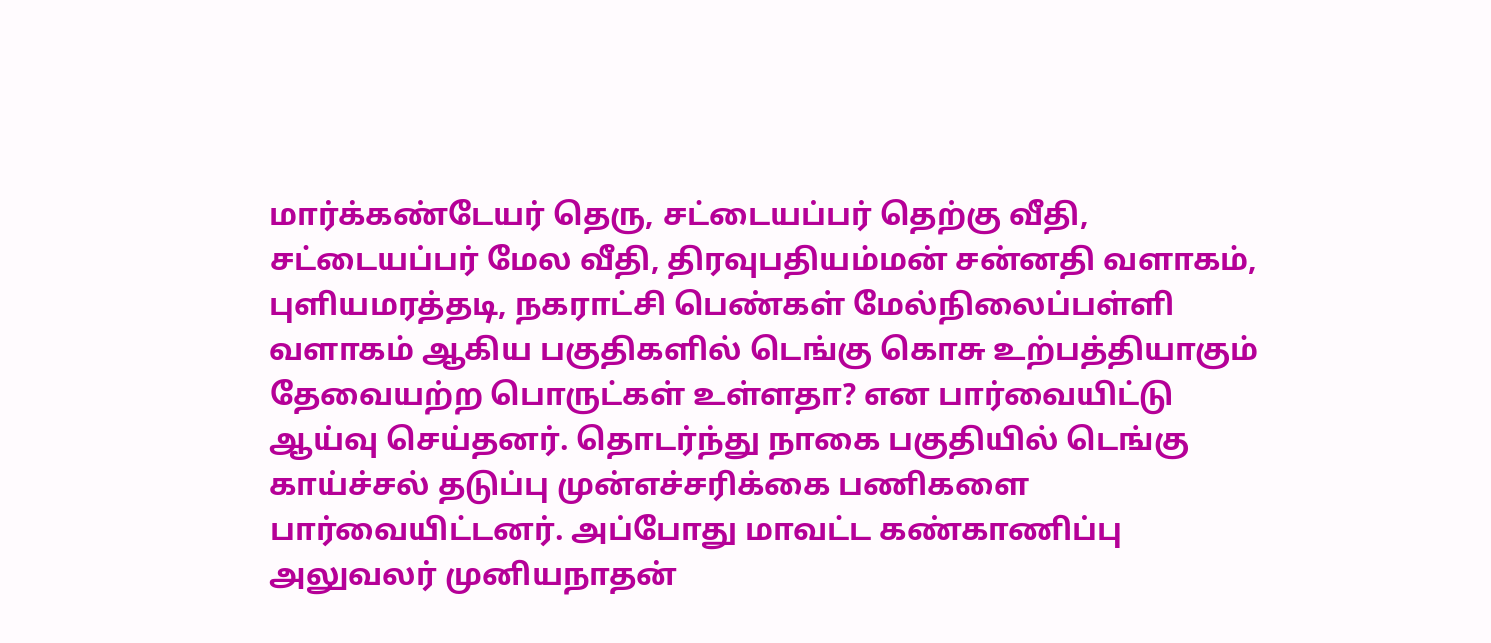மார்க்கண்டேயர் தெரு, சட்டையப்பர் தெற்கு வீதி, சட்டையப்பர் மேல வீதி, திரவுபதியம்மன் சன்னதி வளாகம், புளியமரத்தடி, நகராட்சி பெண்கள் மேல்நிலைப்பள்ளி வளாகம் ஆகிய பகுதிகளில் டெங்கு கொசு உற்பத்தியாகும் தேவையற்ற பொருட்கள் உள்ளதா? என பார்வையிட்டு ஆய்வு செய்தனர். தொடர்ந்து நாகை பகுதியில் டெங்கு காய்ச்சல் தடுப்பு முன்எச்சரிக்கை பணிகளை பார்வையிட்டனர். அப்போது மாவட்ட கண்காணிப்பு அலுவலர் முனியநாதன்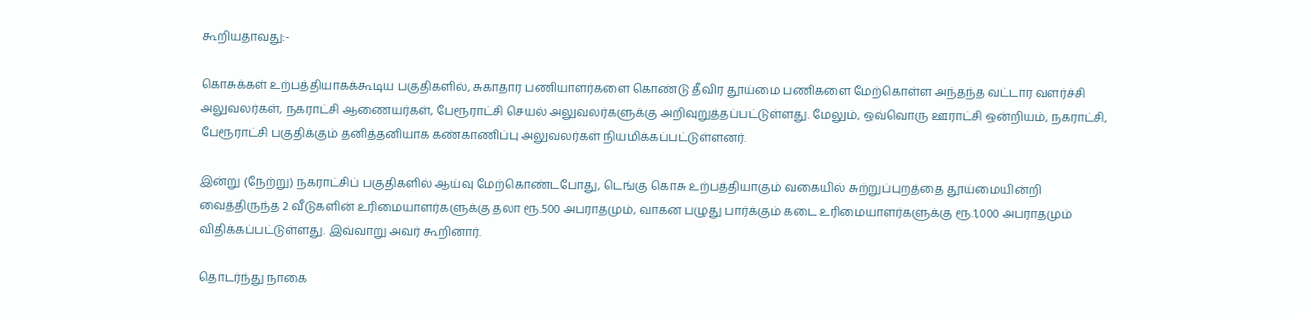கூறியதாவது:-

கொசுக்கள் உற்பத்தியாகக்கூடிய பகுதிகளில், சுகாதார பணியாளர்களை கொண்டு தீவிர தூய்மை பணிகளை மேற்கொள்ள அந்தந்த வட்டார வளர்ச்சி அலுவலர்கள், நகராட்சி ஆணையர்கள், பேரூராட்சி செயல் அலுவலர்களுக்கு அறிவுறுத்தப்பட்டுள்ளது. மேலும், ஒவ்வொரு ஊராட்சி ஒன்றியம், நகராட்சி, பேரூராட்சி பகுதிக்கும் தனித்தனியாக கண்காணிப்பு அலுவலர்கள் நியமிக்கப்பட்டுள்ளனர்.

இன்று (நேற்று) நகராட்சிப் பகுதிகளில் ஆய்வு மேற்கொண்டபோது, டெங்கு கொசு உற்பத்தியாகும் வகையில் சுற்றுப்புறத்தை தூய்மையின்றி வைத்திருந்த 2 வீடுகளின் உரிமையாளர்களுக்கு தலா ரூ.500 அபராதமும், வாகன பழுது பார்க்கும் கடை உரிமையாளர்களுக்கு ரூ.1,000 அபராதமும் விதிக்கப்பட்டுள்ளது. இவ்வாறு அவர் கூறினார்.

தொடர்ந்து நாகை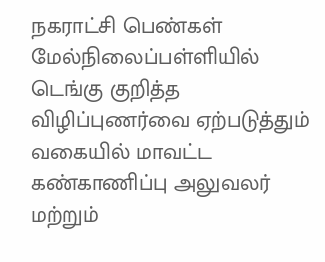நகராட்சி பெண்கள் மேல்நிலைப்பள்ளியில் டெங்கு குறித்த விழிப்புணர்வை ஏற்படுத்தும் வகையில் மாவட்ட கண்காணிப்பு அலுவலர் மற்றும்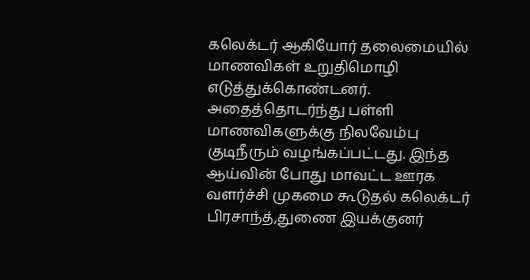கலெக்டர் ஆகியோர் தலைமையில் மாணவிகள் உறுதிமொழி எடுத்துக்கொண்டனர். அதைத்தொடர்ந்து பள்ளி மாணவிகளுக்கு நிலவேம்பு குடிநீரும் வழங்கப்பட்டது. இந்த ஆய்வின் போது மாவட்ட ஊரக வளர்ச்சி முகமை கூடுதல் கலெக்டர் பிரசாந்த்,துணை இயக்குனர்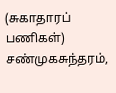(சுகாதாரப் பணிகள்) சண்முகசுந்தரம்,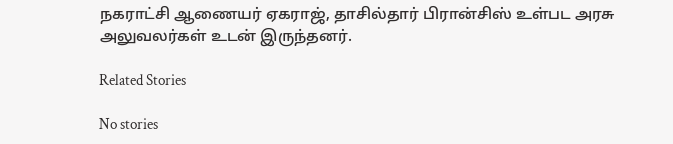நகராட்சி ஆணையர் ஏகராஜ், தாசில்தார் பிரான்சிஸ் உள்பட அரசு அலுவலர்கள் உடன் இருந்தனர்.

Related Stories

No stories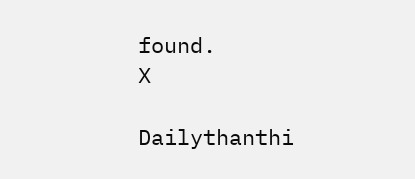found.
X

Dailythanthi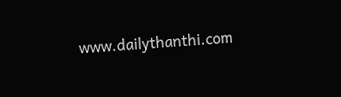www.dailythanthi.com